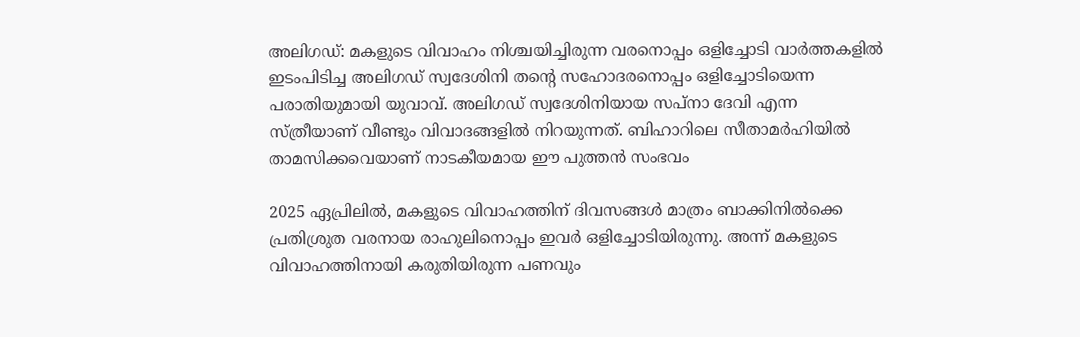അലിഗഡ്: മകളുടെ വിവാഹം നിശ്ചയിച്ചിരുന്ന വരനൊപ്പം ഒളിച്ചോടി വാര്‍ത്തകളില്‍ ഇടംപിടിച്ച അലിഗഡ് സ്വദേശിനി തന്റെ സഹോദരനൊപ്പം ഒളിച്ചോടിയെന്ന പരാതിയുമായി യുവാവ്. അലിഗഡ് സ്വദേശിനിയായ സപ്നാ ദേവി എന്ന സ്ത്രീയാണ് വീണ്ടും വിവാദങ്ങളില്‍ നിറയുന്നത്. ബിഹാറിലെ സീതാമര്‍ഹിയില്‍ താമസിക്കവെയാണ് നാടകീയമായ ഈ പുത്തന്‍ സംഭവം

2025 ഏപ്രിലില്‍, മകളുടെ വിവാഹത്തിന് ദിവസങ്ങള്‍ മാത്രം ബാക്കിനില്‍ക്കെ പ്രതിശ്രുത വരനായ രാഹുലിനൊപ്പം ഇവര്‍ ഒളിച്ചോടിയിരുന്നു. അന്ന് മകളുടെ വിവാഹത്തിനായി കരുതിയിരുന്ന പണവും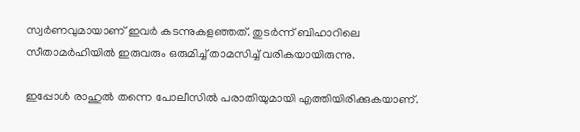സ്വര്‍ണവുമായാണ് ഇവര്‍ കടന്നുകളഞ്ഞത്. തുടര്‍ന്ന് ബിഹാറിലെ സീതാമര്‍ഹിയില്‍ ഇരുവരും ഒരുമിച്ച് താമസിച്ച് വരികയായിരുന്നു.

ഇപ്പോള്‍ രാഹുല്‍ തന്നെ പോലീസില്‍ പരാതിയുമായി എത്തിയിരിക്കുകയാണ്.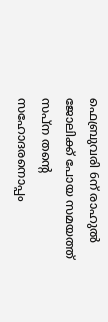ഫെബ്രുവരി 6ന് രാഹുല്‍ ജോലിക്ക് പോയ സമയത്ത് സപ്ന തന്റെ സഹോദരനൊപ്പം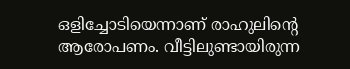ഒളിച്ചോടിയെന്നാണ് രാഹുലിന്റെ ആരോപണം. വീട്ടിലുണ്ടായിരുന്ന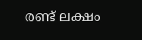രണ്ട് ലക്ഷം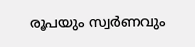രൂപയും സ്വര്‍ണവും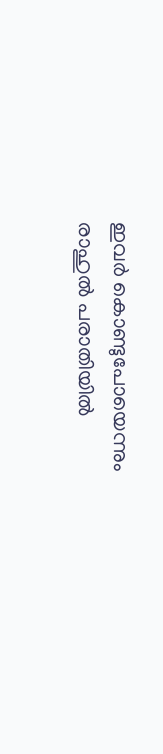ഇവര്‍ കൊണ്ടുപോയെന്നും രാഹുല്‍ പരാതിയില്‍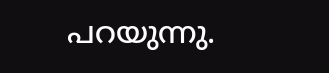പറയുന്നു.